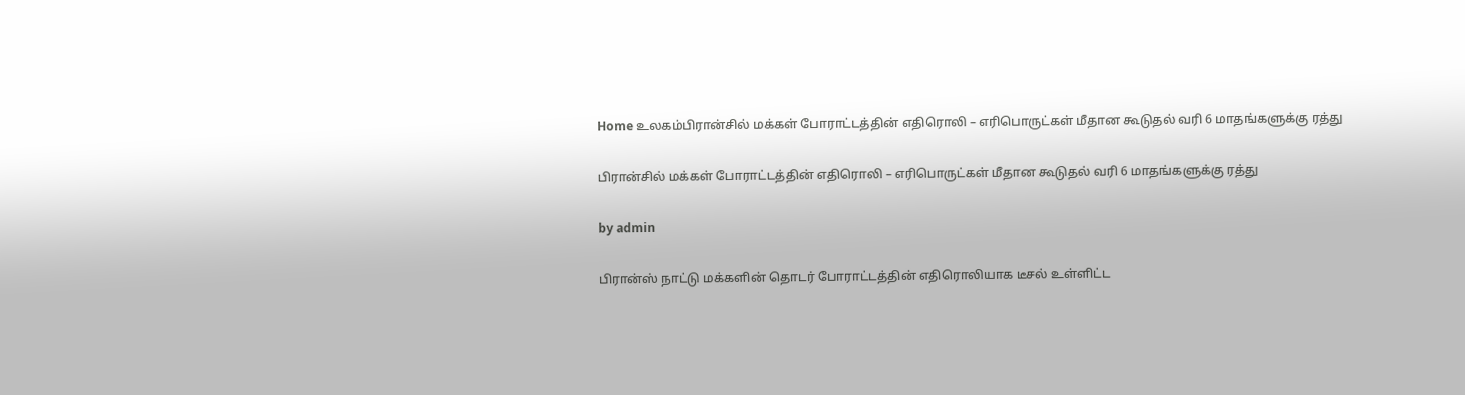Home உலகம்பிரான்சில் மக்கள் போராட்டத்தின் எதிரொலி – எரிபொருட்கள் மீதான கூடுதல் வரி 6 மாதங்களுக்கு ரத்து

பிரான்சில் மக்கள் போராட்டத்தின் எதிரொலி – எரிபொருட்கள் மீதான கூடுதல் வரி 6 மாதங்களுக்கு ரத்து

by admin

பிரான்ஸ் நாட்டு மக்களின் தொடர் போராட்டத்தின் எதிரொலியாக டீசல் உள்ளிட்ட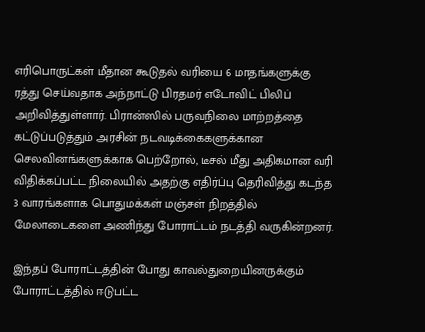எரிபொருட்கள் மீதான கூடுதல் வரியை 6 மாதங்களுக்கு ரத்து செய்வதாக அந்நாட்டு பிரதமர் எடோவிட் பிலிப் அறிவித்துள்ளார். பிரான்ஸில் பருவநிலை மாற்றத்தை கட்டுப்படுத்தும் அரசின் நடவடிக்கைகளுக்கான செலவினங்களுக்காக பெற்றோல், டீசல் மீது அதிகமான வரி விதிக்கப்பட்ட நிலையில் அதற்கு எதிர்ப்பு தெரிவித்து கடந்த 3 வாரங்களாக பொதுமக்கள் மஞ்சள் நிறத்தில் மேலாடைகளை அணிந்து போராட்டம் நடத்தி வருகின்றனர்.

இந்தப் போராட்டத்தின் போது காவல்துறையினருக்கும் போராட்டத்தில் ஈடுபட்ட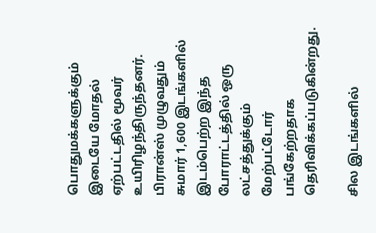பொதுமக்களுக்கும் இடையே மோதல் ஏற்பட்டதில் மூவர் உயிரிழந்திருந்தனர். பிரான்ஸ் முழுவதும் சுமார் 1,600 இடங்களில் இடம்பெற்ற இந்த போராட்டத்தில் ஒரு லட்சத்துக்கும் மேற்பட்டோர் பங்கேற்றதாக தெரிவிக்கப்படுகின்றது.

சில இடங்களில்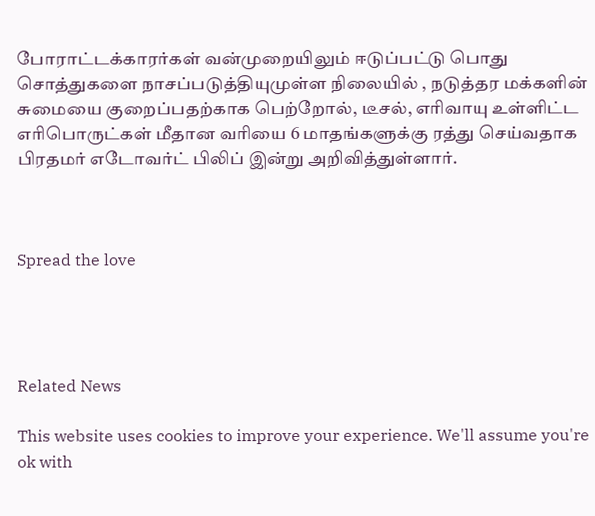போராட்டக்காரர்கள் வன்முறையிலும் ஈடுப்பட்டு பொது சொத்துகளை நாசப்படுத்தியுமுள்ள நிலையில் , நடுத்தர மக்களின் சுமையை குறைப்பதற்காக பெற்றோல், டீசல், எரிவாயு உள்ளிட்ட எரிபொருட்கள் மீதான வரியை 6 மாதங்களுக்கு ரத்து செய்வதாக பிரதமர் எடோவர்ட் பிலிப் இன்று அறிவித்துள்ளார்.



Spread the love




Related News

This website uses cookies to improve your experience. We'll assume you're ok with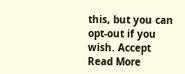this, but you can opt-out if you wish. Accept Read More